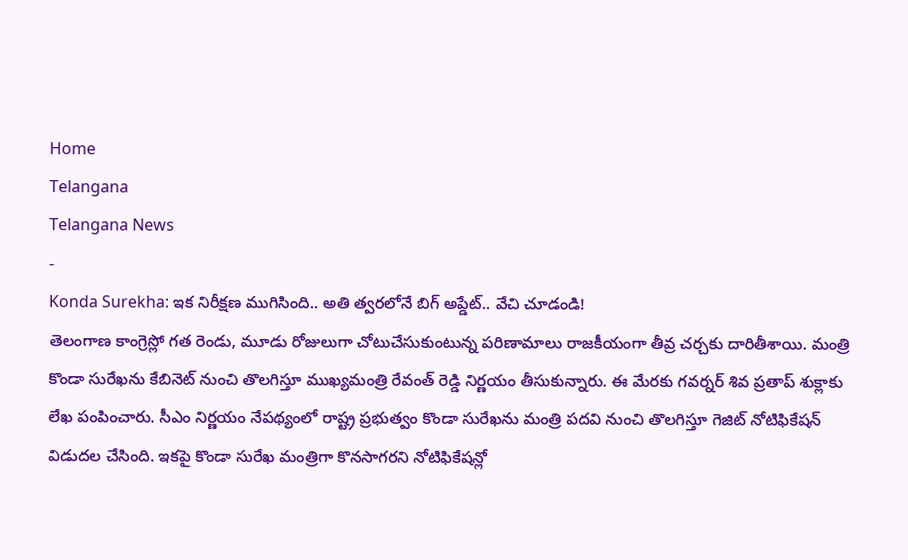Home
Telangana
Telangana News
-
Konda Surekha: ఇక నిరీక్షణ ముగిసింది.. అతి త్వరలోనే బిగ్ అప్డేట్.. వేచి చూడండి!
తెలంగాణ కాంగ్రెస్లో గత రెండు, మూడు రోజులుగా చోటుచేసుకుంటున్న పరిణామాలు రాజకీయంగా తీవ్ర చర్చకు దారితీశాయి. మంత్రి కొండా సురేఖను కేబినెట్ నుంచి తొలగిస్తూ ముఖ్యమంత్రి రేవంత్ రెడ్డి నిర్ణయం తీసుకున్నారు. ఈ మేరకు గవర్నర్ శివ ప్రతాప్ శుక్లాకు లేఖ పంపించారు. సీఎం నిర్ణయం నేపథ్యంలో రాష్ట్ర ప్రభుత్వం కొండా సురేఖను మంత్రి పదవి నుంచి తొలగిస్తూ గెజిట్ నోటిఫికేషన్ విడుదల చేసింది. ఇకపై కొండా సురేఖ మంత్రిగా కొనసాగరని నోటిఫికేషన్లో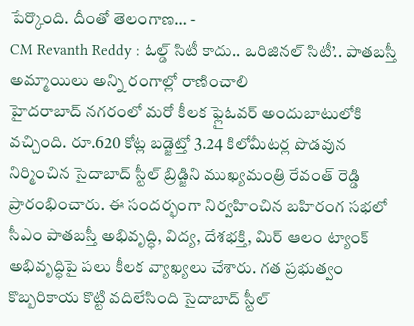పేర్కొంది. దీంతో తెలంగాణ… -
CM Revanth Reddy : ఓల్డ్ సిటీ కాదు.. ఒరిజినల్ సిటీ’.. పాతబస్తీ అమ్మాయిలు అన్ని రంగాల్లో రాణించాలి
హైదరాబాద్ నగరంలో మరో కీలక ఫ్లైఓవర్ అందుబాటులోకి వచ్చింది. రూ.620 కోట్ల బడ్జెట్తో 3.24 కిలోమీటర్ల పొడవున నిర్మించిన సైదాబాద్ స్టీల్ బ్రిడ్జిని ముఖ్యమంత్రి రేవంత్ రెడ్డి ప్రారంభించారు. ఈ సందర్భంగా నిర్వహించిన బహిరంగ సభలో సీఎం పాతబస్తీ అభివృద్ధి, విద్య, దేశభక్తి, మిర్ ఆలం ట్యాంక్ అభివృద్ధిపై పలు కీలక వ్యాఖ్యలు చేశారు. గత ప్రభుత్వం కొబ్బరికాయ కొట్టి వదిలేసింది సైదాబాద్ స్టీల్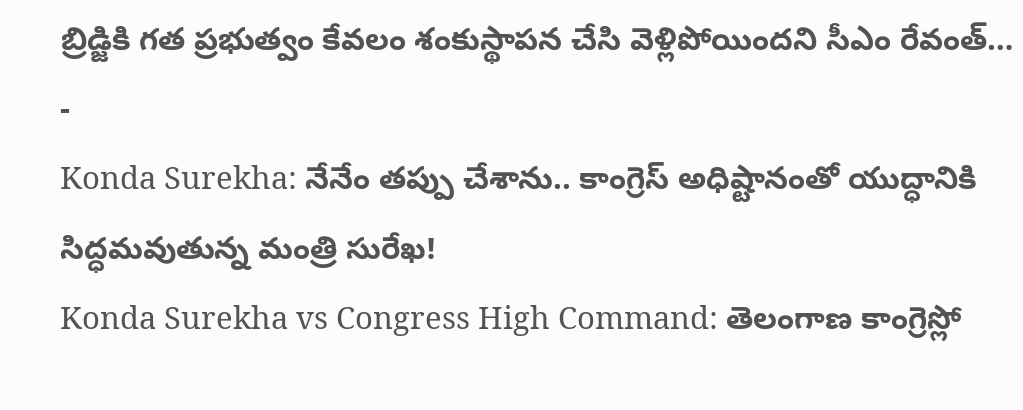బ్రిడ్జికి గత ప్రభుత్వం కేవలం శంకుస్థాపన చేసి వెళ్లిపోయిందని సీఎం రేవంత్… -
Konda Surekha: నేనేం తప్పు చేశాను.. కాంగ్రెస్ అధిష్టానంతో యుద్ధానికి సిద్ధమవుతున్న మంత్రి సురేఖ!
Konda Surekha vs Congress High Command: తెలంగాణ కాంగ్రెస్లో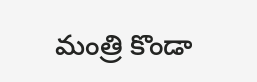మంత్రి కొండా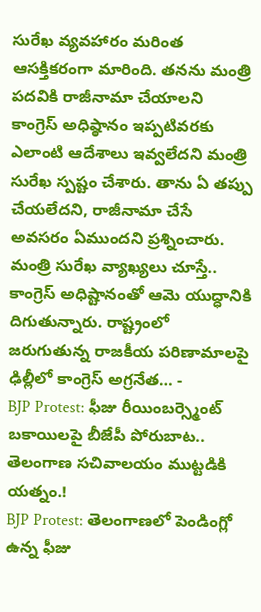సురేఖ వ్యవహారం మరింత ఆసక్తికరంగా మారింది. తనను మంత్రి పదవికి రాజీనామా చేయాలని కాంగ్రెస్ అధిష్ఠానం ఇప్పటివరకు ఎలాంటి ఆదేశాలు ఇవ్వలేదని మంత్రి సురేఖ స్పష్టం చేశారు. తాను ఏ తప్పు చేయలేదని, రాజీనామా చేసే అవసరం ఏముందని ప్రశ్నించారు. మంత్రి సురేఖ వ్యాఖ్యలు చూస్తే.. కాంగ్రెస్ అధిష్టానంతో ఆమె యుద్ధానికి దిగుతున్నారు. రాష్ట్రంలో జరుగుతున్న రాజకీయ పరిణామాలపై ఢిల్లీలో కాంగ్రెస్ అగ్రనేత… -
BJP Protest: ఫీజు రీయింబర్స్మెంట్ బకాయిలపై బీజేపీ పోరుబాట.. తెలంగాణ సచివాలయం ముట్టడికి యత్నం.!
BJP Protest: తెలంగాణలో పెండింగ్లో ఉన్న ఫీజు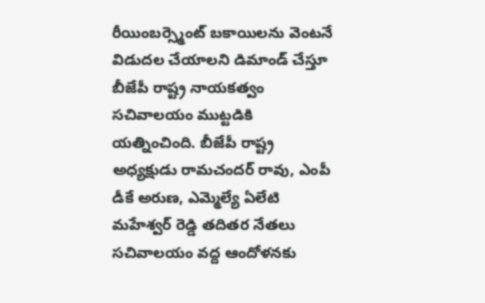రీయింబర్స్మెంట్ బకాయిలను వెంటనే విడుదల చేయాలని డిమాండ్ చేస్తూ బీజేపీ రాష్ట్ర నాయకత్వం సచివాలయం ముట్టడికి యత్నించింది. బీజేపీ రాష్ట్ర అధ్యక్షుడు రామచందర్ రావు, ఎంపీ డీకే అరుణ, ఎమ్మెల్యే ఏలేటి మహేశ్వర్ రెడ్డి తదితర నేతలు సచివాలయం వద్ద ఆందోళనకు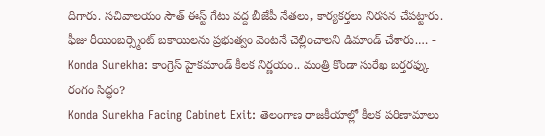దిగారు. సచివాలయం సౌత్ ఈస్ట్ గేటు వద్ద బీజేపీ నేతలు, కార్యకర్తలు నిరసన చేపట్టారు. ఫీజు రీయింబర్స్మెంట్ బకాయిలను ప్రభుత్వం వెంటనే చెల్లించాలని డిమాండ్ చేశారు.… -
Konda Surekha: కాంగ్రెస్ హైకమాండ్ కీలక నిర్ణయం.. మంత్రి కొండా సురేఖ బర్తరఫ్కు రంగం సిద్ధం?
Konda Surekha Facing Cabinet Exit: తెలంగాణ రాజకీయాల్లో కీలక పరిణామాలు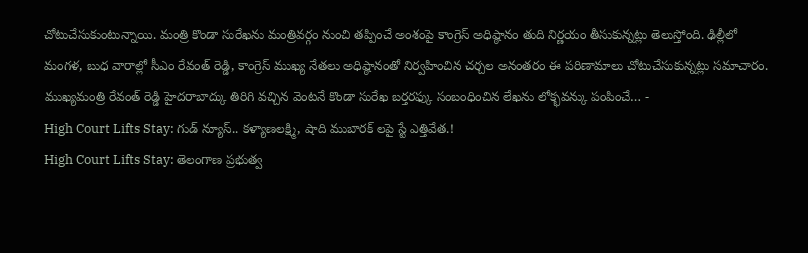చోటుచేసుకుంటున్నాయి. మంత్రి కొండా సురేఖను మంత్రివర్గం నుంచి తప్పించే అంశంపై కాంగ్రెస్ అధిష్ఠానం తుది నిర్ణయం తీసుకున్నట్లు తెలుస్తోంది. ఢిల్లీలో మంగళ, బుధ వారాల్లో సీఎం రేవంత్ రెడ్డి, కాంగ్రెస్ ముఖ్య నేతలు అధిష్ఠానంతో నిర్వహించిన చర్చల అనంతరం ఈ పరిణామాలు చోటుచేసుకున్నట్లు సమాచారం. ముఖ్యమంత్రి రేవంత్ రెడ్డి హైదరాబాద్కు తిరిగి వచ్చిన వెంటనే కొండా సురేఖ బర్తరఫ్కు సంబంధించిన లేఖను లోక్భవన్కు పంపించే… -
High Court Lifts Stay: గుడ్ న్యూస్.. కళ్యాణలక్ష్మి, షాది ముబారక్ లపై స్టే ఎత్తివేత.!
High Court Lifts Stay: తెలంగాణ ప్రభుత్వ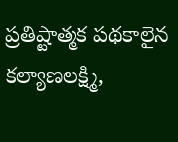ప్రతిష్టాత్మక పథకాలైన కల్యాణలక్ష్మి,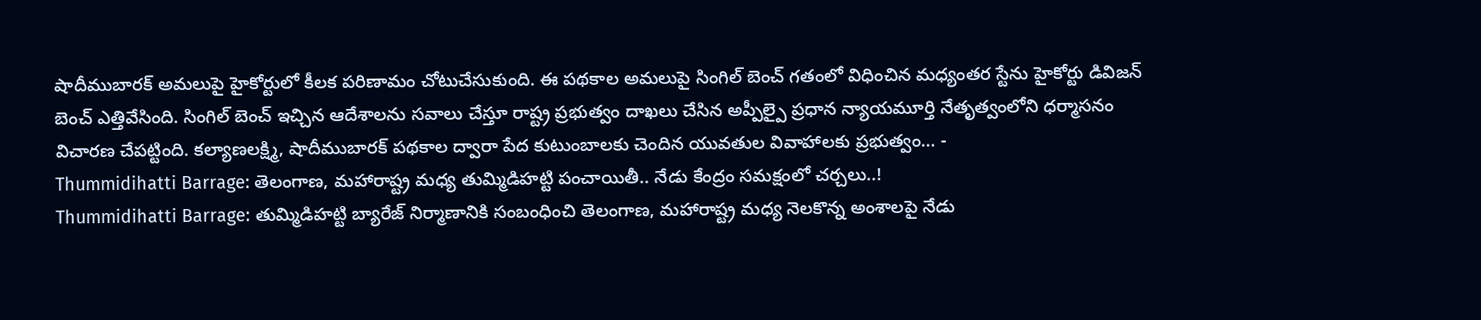షాదీముబారక్ అమలుపై హైకోర్టులో కీలక పరిణామం చోటుచేసుకుంది. ఈ పథకాల అమలుపై సింగిల్ బెంచ్ గతంలో విధించిన మధ్యంతర స్టేను హైకోర్టు డివిజన్ బెంచ్ ఎత్తివేసింది. సింగిల్ బెంచ్ ఇచ్చిన ఆదేశాలను సవాలు చేస్తూ రాష్ట్ర ప్రభుత్వం దాఖలు చేసిన అప్పీల్పై ప్రధాన న్యాయమూర్తి నేతృత్వంలోని ధర్మాసనం విచారణ చేపట్టింది. కల్యాణలక్ష్మి, షాదీముబారక్ పథకాల ద్వారా పేద కుటుంబాలకు చెందిన యువతుల వివాహాలకు ప్రభుత్వం… -
Thummidihatti Barrage: తెలంగాణ, మహారాష్ట్ర మధ్య తుమ్మిడిహట్టి పంచాయితీ.. నేడు కేంద్రం సమక్షంలో చర్చలు..!
Thummidihatti Barrage: తుమ్మిడిహట్టి బ్యారేజ్ నిర్మాణానికి సంబంధించి తెలంగాణ, మహారాష్ట్ర మధ్య నెలకొన్న అంశాలపై నేడు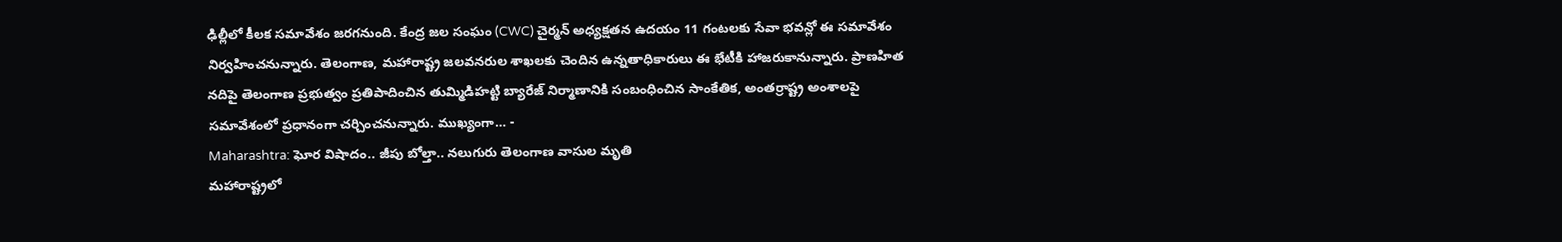ఢిల్లీలో కీలక సమావేశం జరగనుంది. కేంద్ర జల సంఘం (CWC) చైర్మన్ అధ్యక్షతన ఉదయం 11 గంటలకు సేవా భవన్లో ఈ సమావేశం నిర్వహించనున్నారు. తెలంగాణ, మహారాష్ట్ర జలవనరుల శాఖలకు చెందిన ఉన్నతాధికారులు ఈ భేటీకి హాజరుకానున్నారు. ప్రాణహిత నదిపై తెలంగాణ ప్రభుత్వం ప్రతిపాదించిన తుమ్మిడిహట్టి బ్యారేజ్ నిర్మాణానికి సంబంధించిన సాంకేతిక, అంతర్రాష్ట్ర అంశాలపై సమావేశంలో ప్రధానంగా చర్చించనున్నారు. ముఖ్యంగా… -
Maharashtra: ఘోర విషాదం.. జీపు బోల్తా.. నలుగురు తెలంగాణ వాసుల మృతి
మహారాష్ట్రలో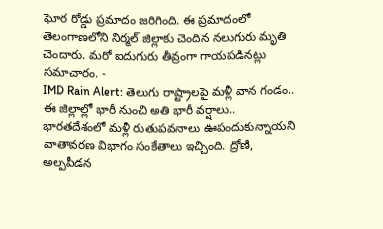ఘోర రోడ్డు ప్రమాదం జరిగింది. ఈ ప్రమాదంలో తెలంగాణలోని నిర్మల్ జిల్లాకు చెందిన నలుగురు మృతి చెందారు. మరో ఐదుగురు తీవ్రంగా గాయపడినట్లు సమాచారం. -
IMD Rain Alert: తెలుగు రాష్ట్రాలపై మళ్లీ వాన గండం.. ఈ జిల్లాల్లో భారీ నుంచి అతి భారీ వర్షాలు..
భారతదేశంలో మళ్లీ రుతుపవనాలు ఊపందుకున్నాయని వాతావరణ విభాగం సంకేతాలు ఇచ్చింది. ద్రోణి, అల్పపీడన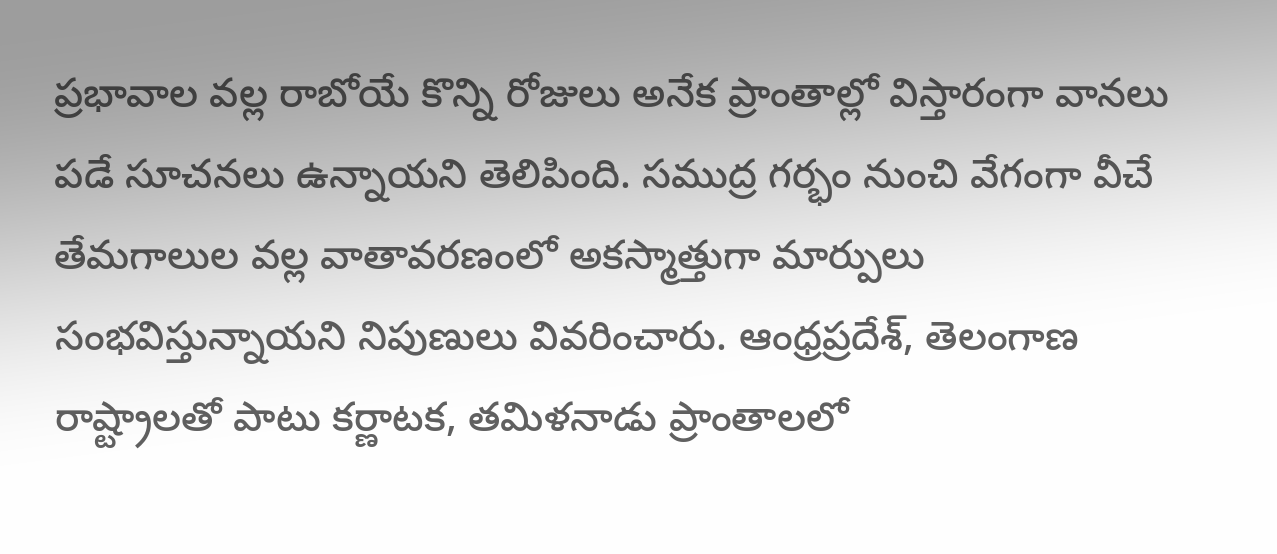ప్రభావాల వల్ల రాబోయే కొన్ని రోజులు అనేక ప్రాంతాల్లో విస్తారంగా వానలు పడే సూచనలు ఉన్నాయని తెలిపింది. సముద్ర గర్భం నుంచి వేగంగా వీచే తేమగాలుల వల్ల వాతావరణంలో అకస్మాత్తుగా మార్పులు సంభవిస్తున్నాయని నిపుణులు వివరించారు. ఆంధ్రప్రదేశ్, తెలంగాణ రాష్ట్రాలతో పాటు కర్ణాటక, తమిళనాడు ప్రాంతాలలో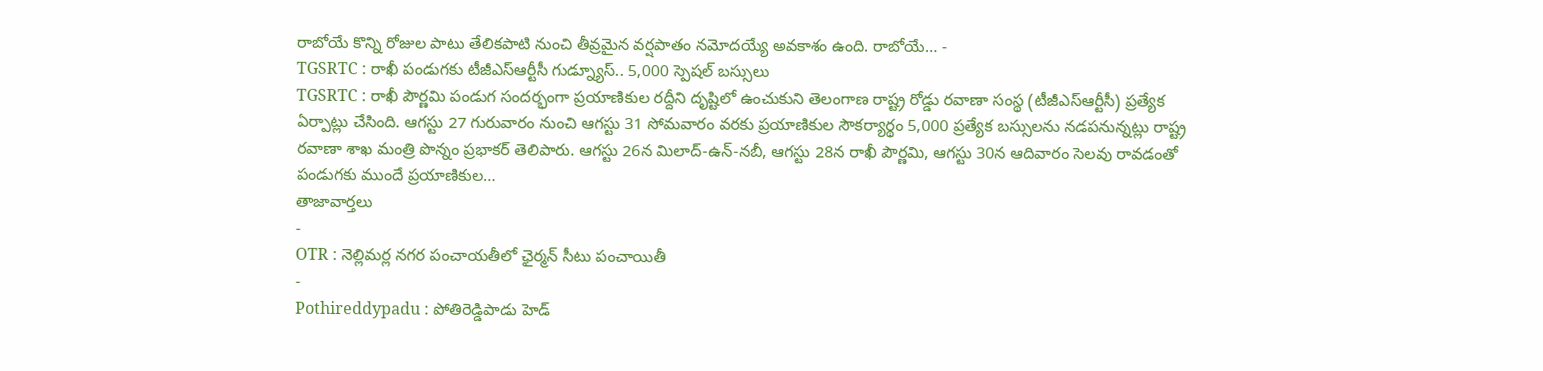రాబోయే కొన్ని రోజుల పాటు తేలికపాటి నుంచి తీవ్రమైన వర్షపాతం నమోదయ్యే అవకాశం ఉంది. రాబోయే… -
TGSRTC : రాఖీ పండుగకు టీజీఎస్ఆర్టీసీ గుడ్న్యూస్.. 5,000 స్పెషల్ బస్సులు
TGSRTC : రాఖీ పౌర్ణమి పండుగ సందర్భంగా ప్రయాణికుల రద్దీని దృష్టిలో ఉంచుకుని తెలంగాణ రాష్ట్ర రోడ్డు రవాణా సంస్థ (టీజీఎస్ఆర్టీసీ) ప్రత్యేక ఏర్పాట్లు చేసింది. ఆగస్టు 27 గురువారం నుంచి ఆగస్టు 31 సోమవారం వరకు ప్రయాణికుల సౌకర్యార్థం 5,000 ప్రత్యేక బస్సులను నడపనున్నట్లు రాష్ట్ర రవాణా శాఖ మంత్రి పొన్నం ప్రభాకర్ తెలిపారు. ఆగస్టు 26న మిలాద్-ఉన్-నబీ, ఆగస్టు 28న రాఖీ పౌర్ణమి, ఆగస్టు 30న ఆదివారం సెలవు రావడంతో పండుగకు ముందే ప్రయాణికుల…
తాజావార్తలు
-
OTR : నెల్లిమర్ల నగర పంచాయతీలో ఛైర్మన్ సీటు పంచాయితీ
-
Pothireddypadu : పోతిరెడ్డిపాడు హెడ్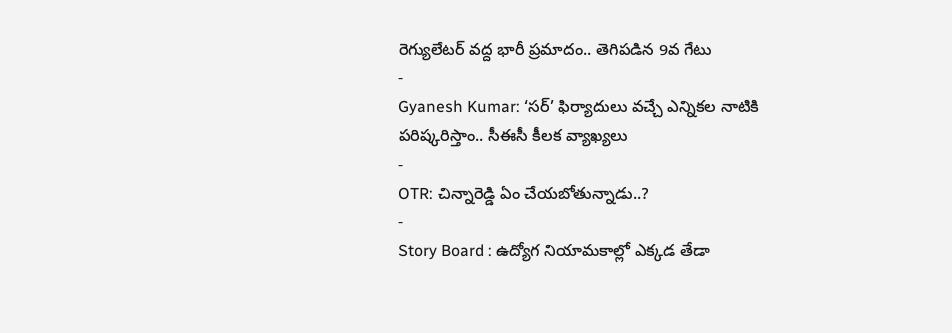రెగ్యులేటర్ వద్ద భారీ ప్రమాదం.. తెగిపడిన 9వ గేటు
-
Gyanesh Kumar: ‘సర్’ ఫిర్యాదులు వచ్చే ఎన్నికల నాటికి పరిష్కరిస్తాం.. సీఈసీ కీలక వ్యాఖ్యలు
-
OTR: చిన్నారెడ్డి ఏం చేయబోతున్నాడు..?
-
Story Board : ఉద్యోగ నియామకాల్లో ఎక్కడ తేడా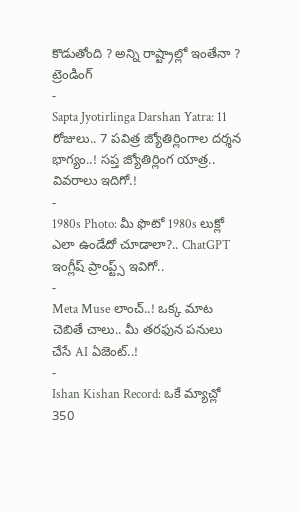కొడుతోంది ? అన్ని రాష్ట్రాల్లో ఇంతేనా ?
ట్రెండింగ్
-
Sapta Jyotirlinga Darshan Yatra: 11 రోజులు.. 7 పవిత్ర జ్యోతిర్లింగాల దర్శన భాగ్యం..! సప్త జ్యోతిర్లింగ యాత్ర.. వివరాలు ఇదిగో.!
-
1980s Photo: మీ ఫొటో 1980s లుక్లో ఎలా ఉండేదో చూడాలా?.. ChatGPT ఇంగ్లీష్ ప్రాంప్ట్స్ ఇవిగో..
-
Meta Muse లాంచ్..! ఒక్క మాట చెబితే చాలు.. మీ తరఫున పనులు చేసే AI ఏజెంట్..!
-
Ishan Kishan Record: ఒకే మ్యాచ్లో 350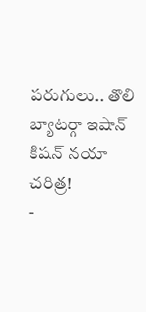పరుగులు.. తొలి బ్యాటర్గా ఇషాన్ కిషన్ నయా చరిత్ర!
-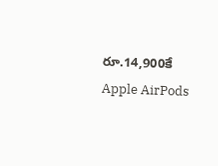రూ.14,900కే Apple AirPods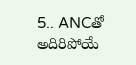5.. ANCతో అదిరిపోయే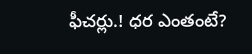ఫీచర్లు.! ధర ఎంతంటే?